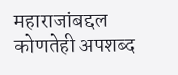महाराजांबद्दल कोणतेही अपशब्द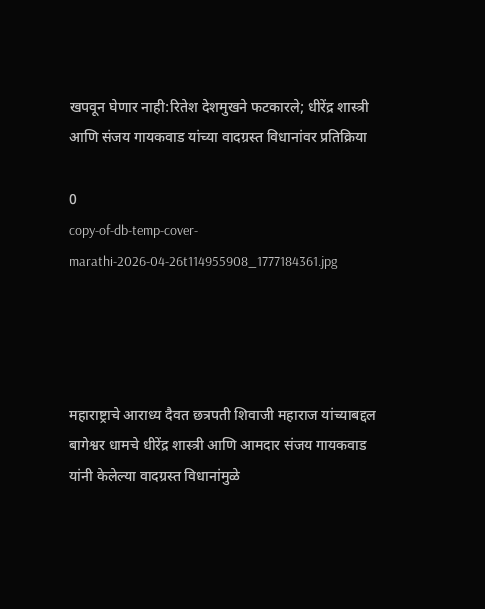खपवून घेणार नाही:रितेश देशमुखने फटकारले; धीरेंद्र शास्त्री आणि संजय गायकवाड यांच्या वादग्रस्त विधानांवर प्रतिक्रिया

0
copy-of-db-temp-cover-marathi-2026-04-26t114955908_1777184361.jpg




महाराष्ट्राचे आराध्य दैवत छत्रपती शिवाजी महाराज यांच्याबद्दल बागेश्वर धामचे धीरेंद्र शास्त्री आणि आमदार संजय गायकवाड यांनी केलेल्या वादग्रस्त विधानांमुळे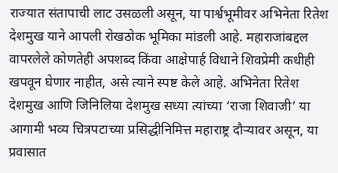राज्यात संतापाची लाट उसळली असून, या पार्श्वभूमीवर अभिनेता रितेश देशमुख याने आपली रोखठोक भूमिका मांडली आहे. महाराजांबद्दल वापरलेले कोणतेही अपशब्द किंवा आक्षेपार्ह विधाने शिवप्रेमी कधीही खपवून घेणार नाहीत, असे त्याने स्पष्ट केले आहे. अभिनेता रितेश देशमुख आणि जिनिलिया देशमुख सध्या त्यांच्या ‘राजा शिवाजी’ या आगामी भव्य चित्रपटाच्या प्रसिद्धीनिमित्त महाराष्ट्र दौऱ्यावर असून, या प्रवासात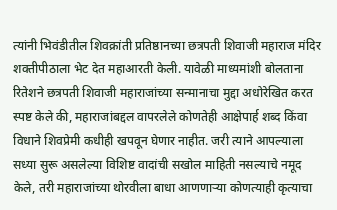त्यांनी भिवंडीतील शिवक्रांती प्रतिष्ठानच्या छत्रपती शिवाजी महाराज मंदिर शक्तीपीठाला भेट देत महाआरती केली. यावेळी माध्यमांशी बोलताना रितेशने छत्रपती शिवाजी महाराजांच्या सन्मानाचा मुद्दा अधोरेखित करत स्पष्ट केले की, महाराजांबद्दल वापरलेले कोणतेही आक्षेपार्ह शब्द किंवा विधाने शिवप्रेमी कधीही खपवून घेणार नाहीत. जरी त्याने आपल्याला सध्या सुरू असलेल्या विशिष्ट वादांची सखोल माहिती नसल्याचे नमूद केले, तरी महाराजांच्या थोरवीला बाधा आणणाऱ्या कोणत्याही कृत्याचा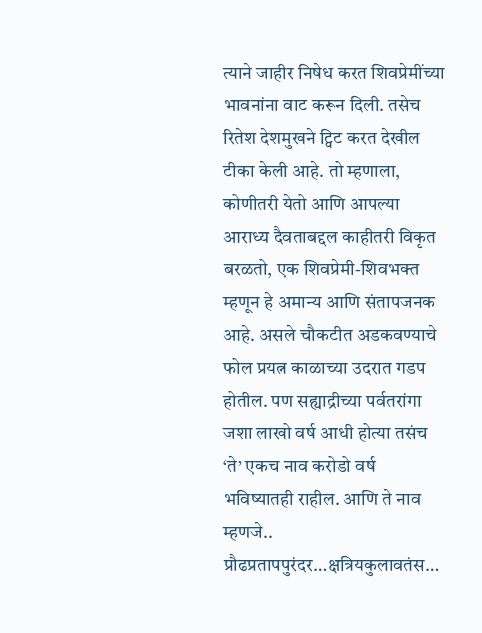त्याने जाहीर निषेध करत शिवप्रेमींच्या भावनांना वाट करून दिली. तसेच रितेश देशमुखने ट्विट करत देखील टीका केली आहे. तो म्हणाला, कोणीतरी येतो आणि आपल्या आराध्य दैवताबद्दल काहीतरी विकृत बरळतो, एक शिवप्रेमी-शिवभक्त म्हणून हे अमान्य आणि संतापजनक आहे. असले चौकटीत अडकवण्याचे फोल प्रयत्न काळाच्या उदरात गडप होतील. पण सह्याद्रीच्या पर्वतरांगा जशा लाखो वर्ष आधी होत्या तसंच ‘ते’ एकच नाव करोडो वर्ष भविष्यातही राहील. आणि ते नाव म्हणजे.. प्रौढप्रतापपुरंदर…क्षत्रियकुलावतंस…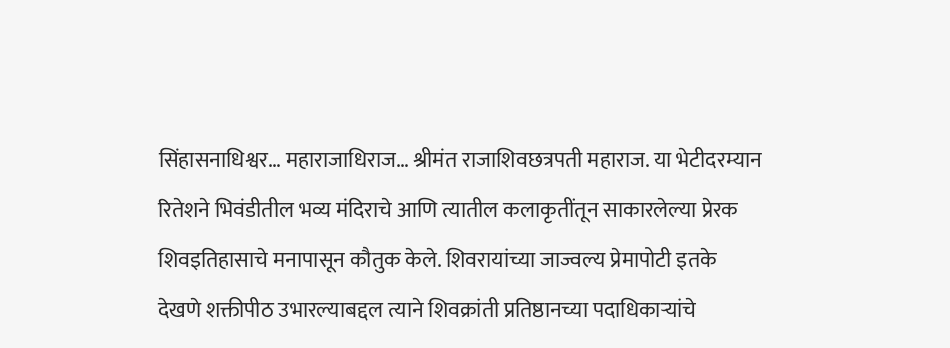सिंहासनाधिश्वर… महाराजाधिराज… श्रीमंत राजाशिवछत्रपती महाराज. या भेटीदरम्यान रितेशने भिवंडीतील भव्य मंदिराचे आणि त्यातील कलाकृतींतून साकारलेल्या प्रेरक शिवइतिहासाचे मनापासून कौतुक केले. शिवरायांच्या जाज्वल्य प्रेमापोटी इतके देखणे शक्तीपीठ उभारल्याबद्दल त्याने शिवक्रांती प्रतिष्ठानच्या पदाधिकाऱ्यांचे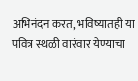अभिनंदन करत, भविष्यातही या पवित्र स्थळी वारंवार येण्याचा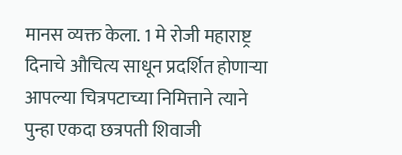मानस व्यक्त केला. 1 मे रोजी महाराष्ट्र दिनाचे औचित्य साधून प्रदर्शित होणाऱ्या आपल्या चित्रपटाच्या निमित्ताने त्याने पुन्हा एकदा छत्रपती शिवाजी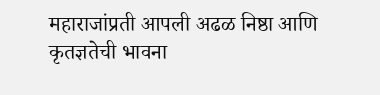महाराजांप्रती आपली अढळ निष्ठा आणि कृतज्ञतेची भावना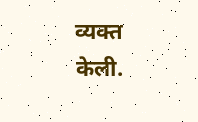व्यक्त केली.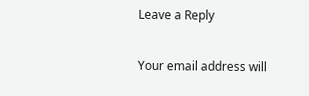Leave a Reply

Your email address will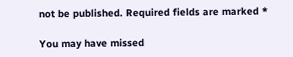not be published. Required fields are marked *

You may have missed